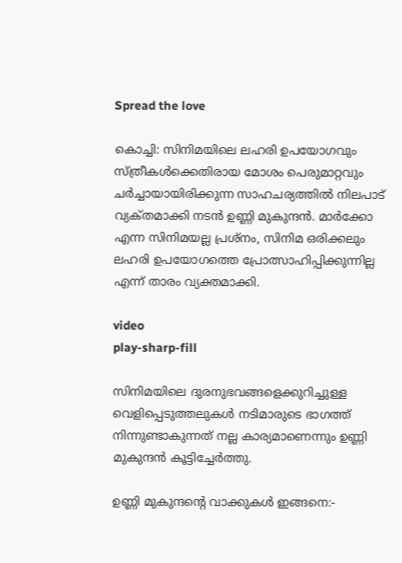Spread the love

കൊച്ചി: സിനിമയിലെ ലഹരി ഉപയോഗവും സ്ത്രീകൾക്കെതിരായ മോശം പെരുമാറ്റവും ചർച്ചായായിരിക്കുന്ന സാഹചര്യത്തിൽ നിലപാട് വ്യക്‌തമാക്കി നടൻ ഉണ്ണി മുകുന്ദൻ. മാർക്കോ എന്ന സിനിമയല്ല പ്രശ്‌നം, സിനിമ ഒരിക്കലും ലഹരി ഉപയോഗത്തെ പ്രോത്സാഹിപ്പിക്കുന്നില്ല എന്ന് താരം വ്യക്തമാക്കി.

video
play-sharp-fill

സിനിമയിലെ ദുരനുഭവങ്ങളെക്കുറിച്ചുള്ള വെളിപ്പെടുത്തലുകൾ നടിമാരുടെ ഭാഗത്ത് നിന്നുണ്ടാകുന്നത് നല്ല കാര്യമാണെന്നും ഉണ്ണി മുകുന്ദൻ കൂട്ടിച്ചേർത്തു.

ഉണ്ണി മുകുന്ദന്റെ വാക്കുകൾ ഇങ്ങനെ:-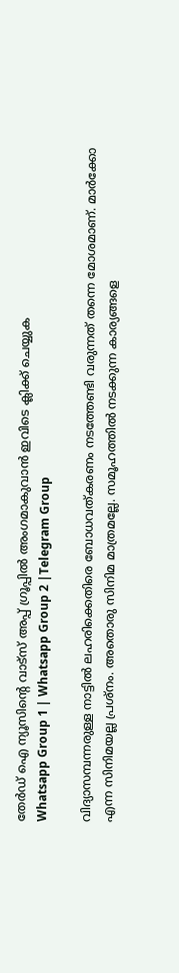തേർഡ് ഐ ന്യൂസിന്റെ വാട്സ് അപ്പ് ഗ്രൂപ്പിൽ അംഗമാകുവാൻ ഇവിടെ ക്ലിക്ക് ചെയ്യുക
Whatsapp Group 1 | Whatsapp Group 2 |Telegram Group

വിദ്യാസമ്പന്നരുള്ള നാട്ടിൽ ലഹരിക്കെതിരെ ബോധവത്കരണം നടത്തേണ്ടി വരുന്നത് തന്നെ മോശമാണ്. മാർക്കോ എന്ന സിനിമയല്ല പ്രശ്‌നം. അതൊരു സിനിമ മാത്രമല്ലേ. സമൂഹത്തിൽ നടക്കുന്ന കാര്യങ്ങളെ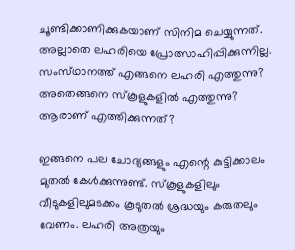ചൂണ്ടിക്കാണിക്കുകയാണ് സിനിമ ചെയ്യുന്നത്. അല്ലാതെ ലഹരിയെ പ്രോത്സാഹിപ്പിക്കുന്നില്ല. സംസ്‌ഥാനത്ത് എങ്ങനെ ലഹരി എത്തുന്നു? അതെങ്ങനെ സ്‌കൂളുകളിൽ എത്തുന്നു? ആരാണ് എത്തിക്കുന്നത്?

ഇങ്ങനെ പല ചോദ്യങ്ങളും എന്റെ കുട്ടിക്കാലം മുതൽ കേൾക്കുന്നുണ്ട്. സ്‌കൂളുകളിലും വീടുകളിലുമടക്കം കൂടുതൽ ശ്രദ്ധയും കരുതലും വേണം. ലഹരി അത്രയും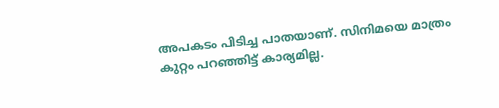അപകടം പിടിച്ച പാതയാണ്. സിനിമയെ മാത്രം കുറ്റം പറഞ്ഞിട്ട് കാര്യമില്ല.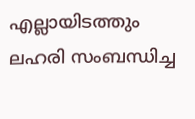എല്ലായിടത്തും ലഹരി സംബന്ധിച്ച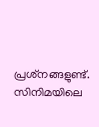പ്രശ്‌നങ്ങളുണ്ട്. സിനിമയിലെ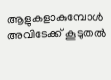ആളുകളാകുമ്പോൾ അവിടേക്ക് കൂടുതൽ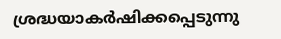ശ്രദ്ധയാകർഷിക്കപ്പെടുന്നു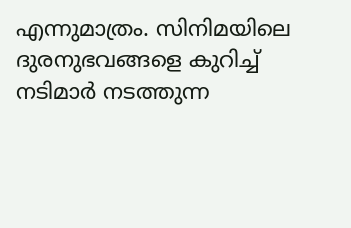എന്നുമാത്രം. സിനിമയിലെ ദുരനുഭവങ്ങളെ കുറിച്ച് നടിമാർ നടത്തുന്ന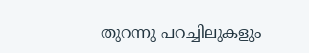തുറന്നു പറച്ചിലുകളും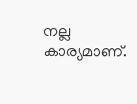നല്ല കാര്യമാണ്.